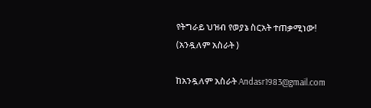የትግራይ ህዝብ የወያኔ ስርአት ተጠቃሚነው! (አንዷለም አስራት )

ከአንዷለም አስራት Andasr1983@gmail.com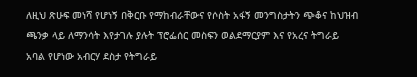ለዚህ ጽሁፍ መነሻ የሆነኝ በቅርቡ የማከብራቸውና የሶስት አፋኝ መንግስታትን ጭቆና ከህዝብ ጫንቃ ላይ ለማንሳት እየታገሉ ያሉት ፕሮፌሰር መስፍን ወልደማርያም እና የአረና ትግራይ አባል የሆነው አብርሃ ደስታ የትግራይ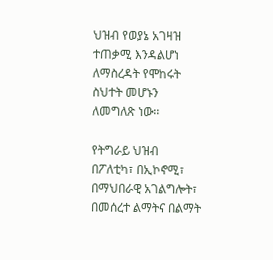ህዝብ የወያኔ አገዛዝ ተጠቃሚ እንዳልሆነ ለማስረዳት የሞከሩት ስህተት መሆኑን ለመግለጽ ነው፡፡

የትግራይ ህዝብ በፖለቲካ፣ በኢኮኖሚ፣ በማህበራዊ አገልግሎት፣ በመሰረተ ልማትና በልማት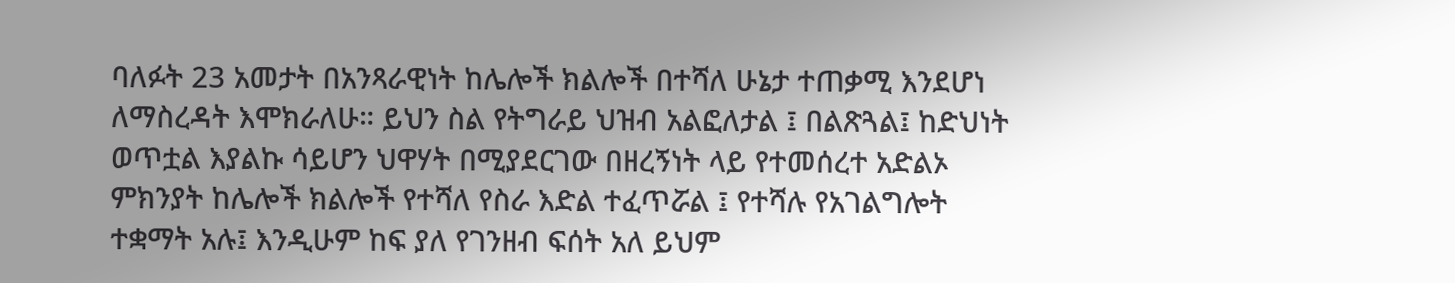ባለፉት 23 አመታት በአንጻራዊነት ከሌሎች ክልሎች በተሻለ ሁኔታ ተጠቃሚ እንደሆነ ለማስረዳት እሞክራለሁ። ይህን ስል የትግራይ ህዝብ አልፎለታል ፤ በልጽጓል፤ ከድህነት ወጥቷል እያልኩ ሳይሆን ህዋሃት በሚያደርገው በዘረኝነት ላይ የተመሰረተ አድልኦ ምክንያት ከሌሎች ክልሎች የተሻለ የስራ እድል ተፈጥሯል ፤ የተሻሉ የአገልግሎት ተቋማት አሉ፤ እንዲሁም ከፍ ያለ የገንዘብ ፍሰት አለ ይህም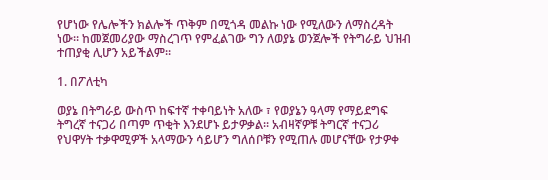የሆነው የሌሎችን ክልሎች ጥቅም በሚጎዳ መልኩ ነው የሚለውን ለማስረዳት ነው። ከመጀመሪያው ማስረገጥ የምፈልገው ግን ለወያኔ ወንጀሎች የትግራይ ህዝብ ተጠያቂ ሊሆን አይችልም።

1. በፖለቲካ

ወያኔ በትግራይ ውስጥ ከፍተኛ ተቀባይነት አለው ፣ የወያኔን ዓላማ የማይደግፍ ትግረኛ ተናጋሪ በጣም ጥቂት እንደሆኑ ይታዎቃል፡፡ አብዛኛዎቹ ትግርኛ ተናጋሪ የህዋሃት ተቃዋሚዎች አላማውን ሳይሆን ግለሰቦቹን የሚጠሉ መሆናቸው የታዎቀ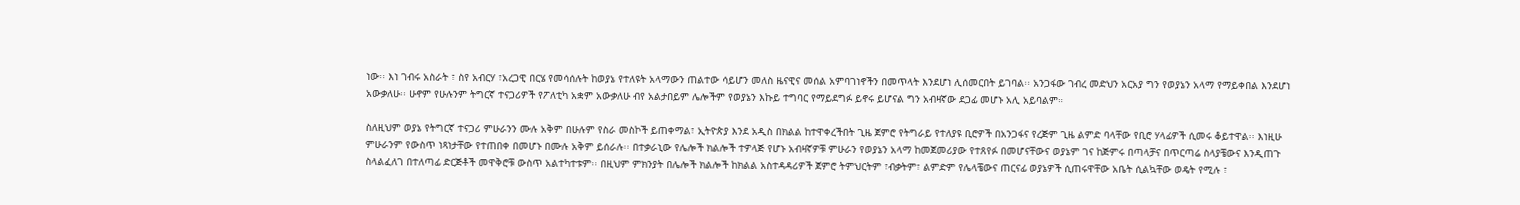ነው፡፡ እነ ገብሩ አስራት ፣ ስየ አብርሃ ፣አረጋዊ በርሄ የመሳሰሉት ከወያኔ የተለዩት አላማውን ጠልተው ሳይሆን መለስ ዜናዊና መሰል አምባገነኖችን በመጥላት እንደሆነ ሊሰመርበት ይገባል፡፡ አንጋፋው ገብረ መድህን አርአያ ግን የወያኔን አላማ የማይቀበል እንደሆነ አውቃለሁ፡፡ ሁኖም የሁሉንም ትግርኛ ተናጋሪዎች የፖለቲካ አቋም አውቃለሁ ብየ አልታበይም ሌሎችም የወያኔን እኩይ ተግባር የማይደግፉ ይኖሩ ይሆናል ግን አብዛኛው ደጋፊ መሆኑ አሊ አይባልም።

ስለዚህም ወያኔ የትግርኛ ተናጋሪ ምሁራንን ሙሉ አቅም በሁሉም የስራ መስኮች ይጠቀማል፣ ኢትዮጵያ እንደ አዲስ በክልል ከተዋቀረችበት ጊዜ ጀምሮ የትግራይ የተለያዩ ቢሮዎች በአንጋፋና የረጅም ጊዜ ልምድ ባላቸው የቢሮ ሃላፊዎች ሲመሩ ቆይተዋል፡፡ እነዚሁ ምሁራንም የውስጥ ነጻነታቸው የተጠበቀ በመሆኑ በሙሉ አቅም ይሰራሉ፡፡ በተቃራኒው የሌሎች ክልሎች ተዎላጅ የሆኑ አብዛኛዎቹ ምሁራን የወያኔን አላማ ከመጀመሪያው የተጸየፉ በመሆናቸውና ወያኔም ገና ከጅምሩ በጣላቻና በጥርጣሬ ስላያቼውና እንዲጠጉ ስላልፈለገ በተለጣፊ ድርጅቶች መዋቅሮቹ ውስጥ አልተካተቱም፡፡ በዚህም ምክንያት በሌሎች ክልሎች ከክልል አስተዳዳሪዎች ጀምሮ ትምህርትም ፣ብቃትም፣ ልምድም የሌላቼውና ጠርናፊ ወያኔዎች ሲጠሩዋቸው አቤት ሲልኳቸው ወዴት የሚሉ ፣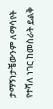ታማኝነታቼውንም ለማሳየት የተሻለ ነገር ከመስራት ይልቅ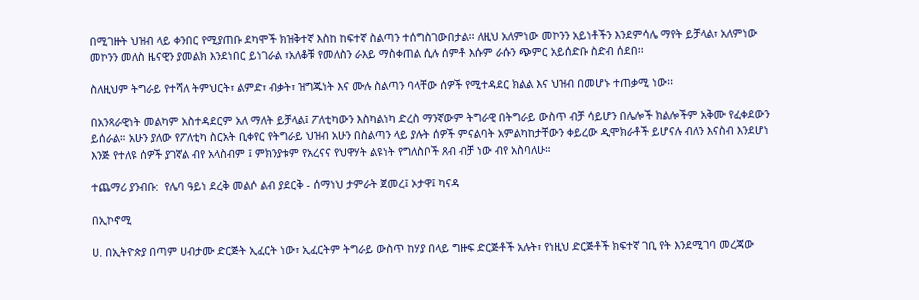በሚገዙት ህዝብ ላይ ቀንበር የሚያጠቡ ደካሞች ክዝቅተኛ እስከ ከፍተኛ ስልጣን ተሰግስገውበታል፡፡ ለዚህ አለምነው መኮንን አይነቶችን እንደምሳሌ ማየት ይቻላል፣ አለምነው መኮንን መለስ ዜናዊን ያመልክ እንደነበር ይነገራል ፣አለቆቹ የመለስን ራእይ ማስቀጠል ሲሉ ሰምቶ እሱም ራሱን ጭምር አይሰድቡ ስድብ ሰደበ፡፡

ስለዚህም ትግራይ የተሻለ ትምህርት፣ ልምድ፣ ብቃት፣ ዝግጁነት እና ሙሉ ስልጣን ባላቸው ሰዎች የሚተዳደር ክልል እና ህዝብ በመሆኑ ተጠቃሚ ነው፡፡

በአንጻራዊነት መልካም አስተዳደርም አለ ማለት ይቻላል፤ ፖለቲካውን እስካልነካ ድረስ ማንኛውም ትግራዊ በትግራይ ውስጥ ብቻ ሳይሆን በሌሎች ክልሎችም አቅሙ የፈቀደውን ይሰራል። አሁን ያለው የፖለቲካ ስርአት ቢቀየር የትግራይ ህዝብ አሁን በስልጣን ላይ ያሉት ሰዎች ምናልባት አምልካከታቸውን ቀይረው ዲሞክራቶች ይሆናሉ ብለን እናስብ እንደሆነ እንጅ የተለዩ ሰዎች ያገኛል ብየ አላስብም ፤ ምክንያቱም የአረናና የህዋሃት ልዩነት የግለስቦች ጸብ ብቻ ነው ብየ አስባለሁ።

ተጨማሪ ያንብቡ:  የሌባ ዓይነ ደረቅ መልሶ ልብ ያደርቅ - ሰማነህ ታምራት ጀመረ፤ ኦታዋ፤ ካናዳ

በኢኮኖሚ

ሀ. በኢትዮጵያ በጣም ሀብታሙ ድርጅት ኢፈርት ነው፣ ኢፈርትም ትግራይ ውስጥ ከሃያ በላይ ግዙፍ ድርጅቶች አሉት፣ የነዚህ ድርጅቶች ክፍተኛ ገቢ የት እንደሚገባ መረጃው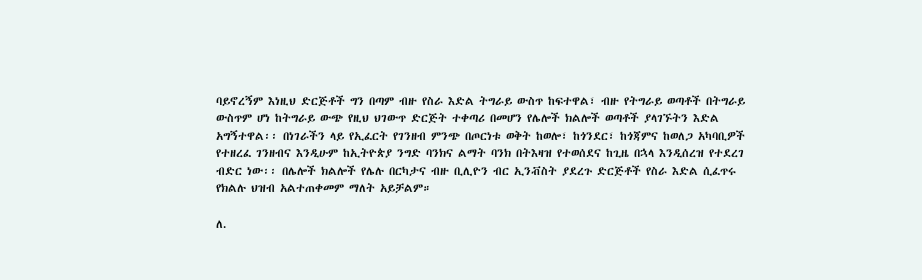ባይኖረኝም እነዚህ ድርጅቶች ግን በጣም ብዙ የስራ እድል ትግራይ ውስጥ ከፍተዋል፣ ብዙ የትግራይ ወጣቶች በትግራይ ውስጥም ሆነ ከትግራይ ውጭ የዚህ ህገውጥ ድርጅት ተቀጣሪ በመሆን የሌሎች ክልሎች ወጣቶች ያላገኙትን እድል አግኝተዋል፡፡ በነገራችን ላይ የኢፈርት የገንዘብ ምንጭ በጦርነቱ ወቅት ከወሎ፣ ከጎንደር፣ ከጎጃምና ከወለጋ አካባቢዎች የተዘረፈ ገንዘብና እንዲሁም ከኢትዮጵያ ንግድ ባንክና ልማት ባንክ በትእዛዝ የተወሰደና ከጊዜ በኋላ እንዲሰረዝ የተደረገ ብድር ነው፡፡ በሌሎች ክልሎች የሌሉ በርካታና ብዙ ቢሊዮን ብር ኢንቭስት ያደረጉ ድርጅቶች የስራ እድል ሲፈጥሩ የክልሉ ህዝብ አልተጠቀመም ማለት አይቻልም።

ለ.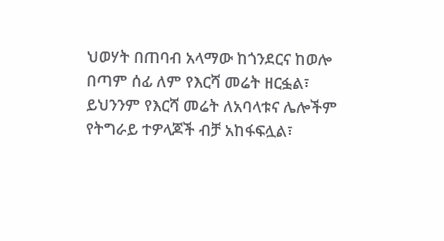ህወሃት በጠባብ አላማው ከጎንደርና ከወሎ በጣም ሰፊ ለም የእርሻ መሬት ዘርፏል፣ ይህንንም የእርሻ መሬት ለአባላቱና ሌሎችም የትግራይ ተዎላጆች ብቻ አከፋፍሏል፣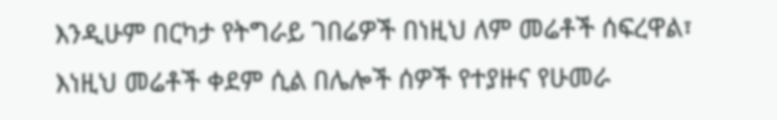እንዲሁም በርካታ የትግራይ ገበሬዎች በነዚህ ለም መሬቶች ሰፍረዋል፣ እነዚህ መሬቶች ቀደም ሲል በሌሎች ሰዎች የተያዙና የሁመራ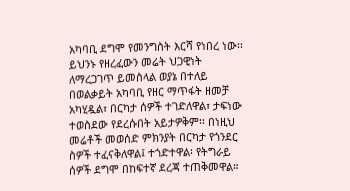አካባቢ ደግሞ የመንግስት እርሻ የነበረ ነው፡፡ ይህንኑ የዘረፈውን መሬት ህጋዊነት ለማረጋገጥ ይመስላል ወያኔ በተለይ በወልቃይት አካባቢ የዘር ማጥፋት ዘመቻ አካሂዷል፣ በርካታ ሰዎች ተገድለዋል፣ ታፍነው ተወስደው የደረሱበት አይታዎቅም፡፡ በነዚህ መሬቶች መወሰድ ምክንያት በርካታ የጎንደር ስዎች ተፈናቅለዋል፤ ተጎድተዋል፡ የትግራይ ሰዎች ደግሞ በከፍተኛ ደረጃ ተጠቅመዋል።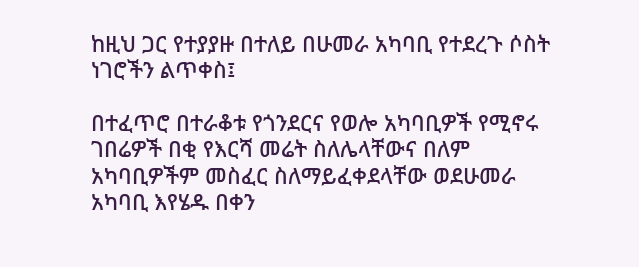ከዚህ ጋር የተያያዙ በተለይ በሁመራ አካባቢ የተደረጉ ሶስት ነገሮችን ልጥቀስ፤

በተፈጥሮ በተራቆቱ የጎንደርና የወሎ አካባቢዎች የሚኖሩ ገበሬዎች በቂ የእርሻ መሬት ስለሌላቸውና በለም አካባቢዎችም መስፈር ስለማይፈቀደላቸው ወደሁመራ አካባቢ እየሄዱ በቀን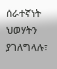ሰራተኛነት ህወሃትን ያገለግላሉ፣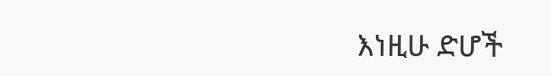እነዚሁ ድሆች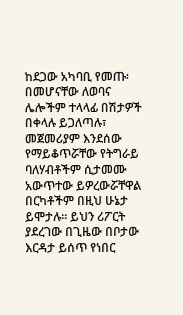ከደጋው አካባቢ የመጡ፡በመሆናቸው ለወባና ሌሎችም ተላላፊ በሽታዎች በቀላሉ ይጋለጣሉ፣ መጀመሪያም እንደሰው የማይቆጥሯቸው የትግራይ ባለሃብቶችም ሲታመሙ አውጥተው ይዎረውሯቸዋል በርካቶችም በዚህ ሁኔታ ይሞታሉ፡፡ ይህን ሪፖርት ያደረገው በጊዜው በቦታው እርዳታ ይሰጥ የነበር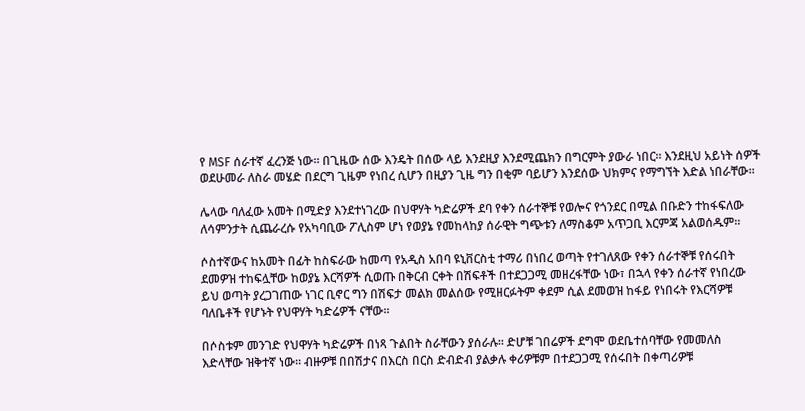የ MSF ሰራተኛ ፈረንጅ ነው። በጊዜው ሰው እንዴት በሰው ላይ እንደዚያ እንደሚጨክን በግርምት ያውራ ነበር። እንደዚህ አይነት ሰዎች ወደሁመራ ለስራ መሄድ በደርግ ጊዜም የነበረ ሲሆን በዚያን ጊዜ ግን በቂም ባይሆን እንደሰው ህክምና የማግኘት እድል ነበራቸው፡፡

ሌላው ባለፈው አመት በሚድያ እንደተነገረው በህዋሃት ካድሬዎች ደባ የቀን ሰራተኞቹ የወሎና የጎንደር በሚል በቡድን ተከፋፍለው ለሳምንታት ሲጨራረሱ የአካባቢው ፖሊስም ሆነ የወያኔ የመከላከያ ሰራዊት ግጭቱን ለማስቆም አጥጋቢ እርምጃ አልወሰዱም፡፡

ሶስተኛውና ከአመት በፊት ከስፍራው ከመጣ የአዲስ አበባ ዩኒቨርስቲ ተማሪ በነበረ ወጣት የተገለጸው የቀን ሰራተኞቹ የሰሩበት ደመዎዝ ተከፍሏቸው ከወያኔ እርሻዎች ሲወጡ በቅርብ ርቀት በሽፍቶች በተደጋጋሚ መዘረፋቸው ነው፣ በኋላ የቀን ሰራተኛ የነበረው ይህ ወጣት ያረጋገጠው ነገር ቢኖር ግን በሽፍታ መልክ መልሰው የሚዘርፉትም ቀደም ሲል ደመወዝ ከፋይ የነበሩት የእርሻዎቹ ባለቤቶች የሆኑት የህዋሃት ካድሬዎች ናቸው፡፡

በሶስቱም መንገድ የህዋሃት ካድሬዎች በነጻ ጉልበት ስራቸውን ያሰራሉ፡፡ ድሆቹ ገበሬዎች ደግሞ ወደቤተሰባቸው የመመለስ እድላቸው ዝቅተኛ ነው፡፡ ብዙዎቹ በበሽታና በእርስ በርስ ድብድብ ያልቃሉ ቀሪዎቹም በተደጋጋሚ የሰሩበት በቀጣሪዎቹ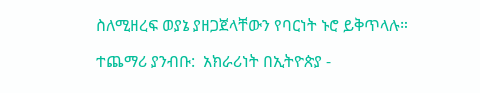ስለሚዘረፍ ወያኔ ያዘጋጀላቸውን የባርነት ኑሮ ይቅጥላሉ።

ተጨማሪ ያንብቡ:  አክራሪነት በኢትዮጵያ -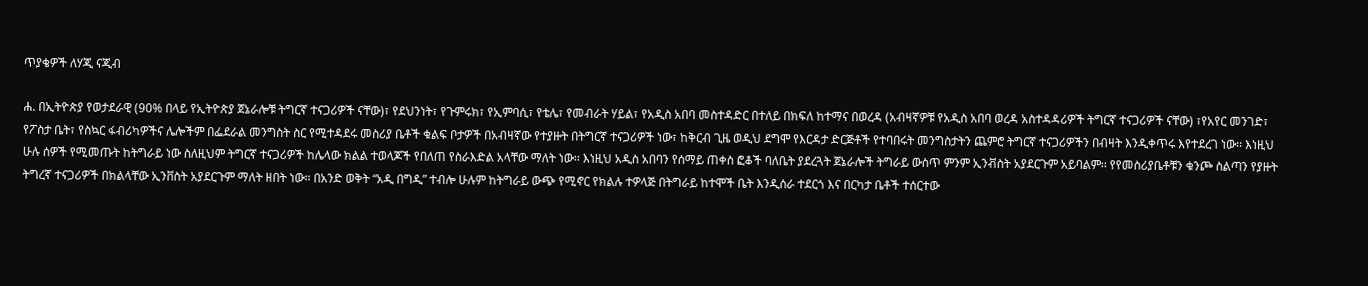ጥያቄዎች ለሃጂ ናጂብ

ሐ. በኢትዮጵያ የወታደራዊ (90% በላይ የኢትዮጵያ ጀኔራሎቹ ትግርኛ ተናጋሪዎች ናቸው)፣ የደህንነት፣ የጉምሩክ፣ የኢምባሲ፣ የቴሌ፣ የመብራት ሃይል፣ የአዲስ አበባ መስተዳድር በተለይ በክፍለ ከተማና በወረዳ (አብዛኛዎቹ የአዲስ አበባ ወረዳ አስተዳዳሪዎች ትግርኛ ተናጋሪዎች ናቸው) ፣የአየር መንገድ፣ የፖስታ ቤት፣ የስኳር ፋብሪካዎችና ሌሎችም በፌደራል መንግስት ስር የሚተዳደሩ መስሪያ ቤቶች ቁልፍ ቦታዎች በአብዛኛው የተያዙት በትግርኛ ተናጋሪዎች ነው፣ ከቅርብ ጊዜ ወዲህ ደግሞ የእርዳታ ድርጅቶች የተባበሩት መንግስታትን ጨምሮ ትግርኛ ተናጋሪዎችን በብዛት እንዲቀጥሩ እየተደረገ ነው፡፡ እነዚህ ሁሉ ሰዎች የሚመጡት ከትግራይ ነው ስለዚህም ትግርኛ ተናጋሪዎች ከሌላው ክልል ተወላጆች የበለጠ የስራእድል አላቸው ማለት ነው፡፡ እነዚህ አዲስ አበባን የሰማይ ጠቀስ ፎቆች ባለቤት ያደረጓት ጀኔራሎች ትግራይ ውስጥ ምንም ኢንቭስት አያደርጉም አይባልም፡፡ የየመስሪያቤቶቹን ቁንጮ ስልጣን የያዙት ትግረኛ ተናጋሪዎች በክልላቸው ኢንቨስት አያደርጉም ማለት ዘበት ነው። በአንድ ወቅት “አዲ በግዲ” ተብሎ ሁሉም ከትግራይ ውጭ የሚኖር የክልሉ ተዎላጅ በትግራይ ከተሞች ቤት እንዲሰራ ተደርጎ እና በርካታ ቤቶች ተሰርተው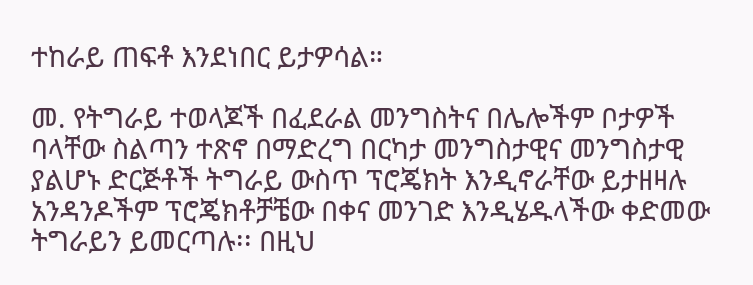ተከራይ ጠፍቶ እንደነበር ይታዎሳል።

መ. የትግራይ ተወላጆች በፈደራል መንግስትና በሌሎችም ቦታዎች ባላቸው ስልጣን ተጽኖ በማድረግ በርካታ መንግስታዊና መንግስታዊ ያልሆኑ ድርጅቶች ትግራይ ውስጥ ፕሮጄክት እንዲኖራቸው ይታዘዛሉ አንዳንዶችም ፕሮጄክቶቻቼው በቀና መንገድ እንዲሄዱላችው ቀድመው ትግራይን ይመርጣሉ፡፡ በዚህ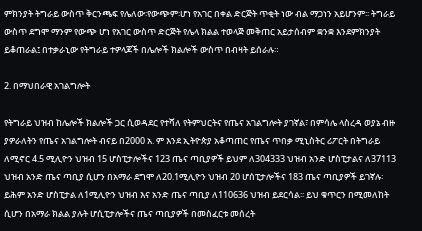ምክንያት ትግራይ ውስጥ ቅርንጫፍ የሌለው፡የውጭም፡ሆነ የአገር በቀል ድርጅት ጥቂት ነው ብል ማጋነን አይሆንም፡፡ ትግራይ ውስጥ ደግሞ ማንም የውጭ ሆነ የአገር ውስጥ ድርጅት የሌላ ክልል ተወላጅ መቅጠር አይታሰብም ቋንቋ እንደምክንያት ይቆጠራል፤ በተቃራኒው የትግራይ ተዎላጆች በሌሎች ክልሎች ውስጥ በብዛት ይሰራሉ።

2. በማህበራዊ አገልግሎት

የትግራይ ህዝብ ከሌሎች ክልሎች ጋር ሲወዳደር የተሻለ የትምህርትና የጤና አገልግሎት ያገኛል፣ በምሳሌ ላስረዳ ወያኔ ብዙ ያዎራለትን የጤና አገልግሎት ብናይ በ2000 አ. ም እንደ ኢትዮጵያ አቆጣጠር የጤና ጥበቃ ሚኒስትር ሪፖርት በትግራይ ለሚኖር 4.5 ሚሊዮን ህዝብ 15 ሆስፒታሎችና 123 ጤና ጣቢያዎች ይህም ለ304333 ህዝብ አንድ ሆስፒታልና ለ37113 ህዝብ አንድ ጤና ጣቢያ ሲሆን በአማራ ደግሞ ለ20.1ሚሊዮን ህዝብ 20 ሆሰፒታሎችና 183 ጤና ጣቢያዎች ይገኛሉ፡ ይሕም አንድ ሆስፒታል ለ1ሚሊዮን ህዝብ እና አንድ ጤና ጣቢያ ለ110636 ህዝብ ይደርሳል፡፡ ይህ ቁጥርን በሚመለከት ሲሆን በአማራ ክልል ያሉት ሆሲፒታሎችና ጤና ጣቢያዎች በመስፈርቱ መሰረት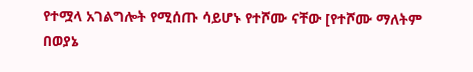የተሟላ አገልግሎት የሚሰጡ ሳይሆኑ የተሾሙ ናቸው [የተሾሙ ማለትም በወያኔ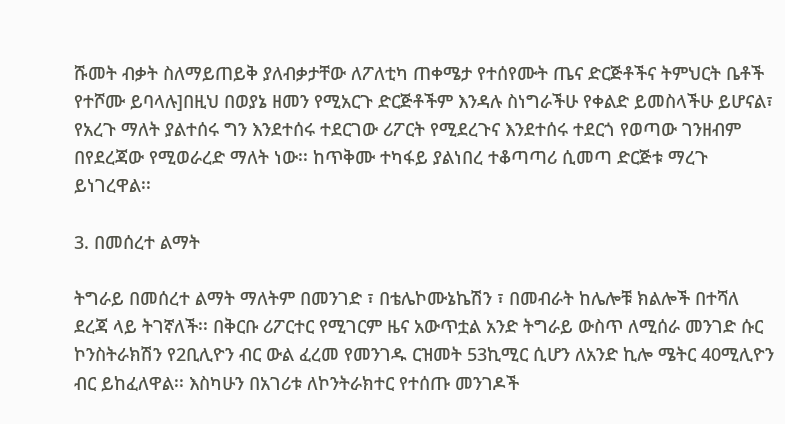ሹመት ብቃት ስለማይጠይቅ ያለብቃታቸው ለፖለቲካ ጠቀሜታ የተሰየሙት ጤና ድርጅቶችና ትምህርት ቤቶች የተሾሙ ይባላሉ]በዚህ በወያኔ ዘመን የሚአርጉ ድርጅቶችም እንዳሉ ስነግራችሁ የቀልድ ይመስላችሁ ይሆናል፣ የአረጉ ማለት ያልተሰሩ ግን እንደተሰሩ ተደርገው ሪፖርት የሚደረጉና እንደተሰሩ ተደርጎ የወጣው ገንዘብም በየደረጃው የሚወራረድ ማለት ነው፡፡ ከጥቅሙ ተካፋይ ያልነበረ ተቆጣጣሪ ሲመጣ ድርጅቱ ማረጉ ይነገረዋል፡፡

3. በመሰረተ ልማት

ትግራይ በመሰረተ ልማት ማለትም በመንገድ ፣ በቴሌኮሙኔኬሽን ፣ በመብራት ከሌሎቹ ክልሎች በተሻለ ደረጃ ላይ ትገኛለች፡፡ በቅርቡ ሪፖርተር የሚገርም ዜና አውጥቷል አንድ ትግራይ ውስጥ ለሚሰራ መንገድ ሱር ኮንስትራክሽን የ2ቢሊዮን ብር ውል ፈረመ የመንገዱ ርዝመት 53ኪሚር ሲሆን ለአንድ ኪሎ ሜትር 40ሚሊዮን ብር ይከፈለዋል፡፡ እስካሁን በአገሪቱ ለኮንትራክተር የተሰጡ መንገዶች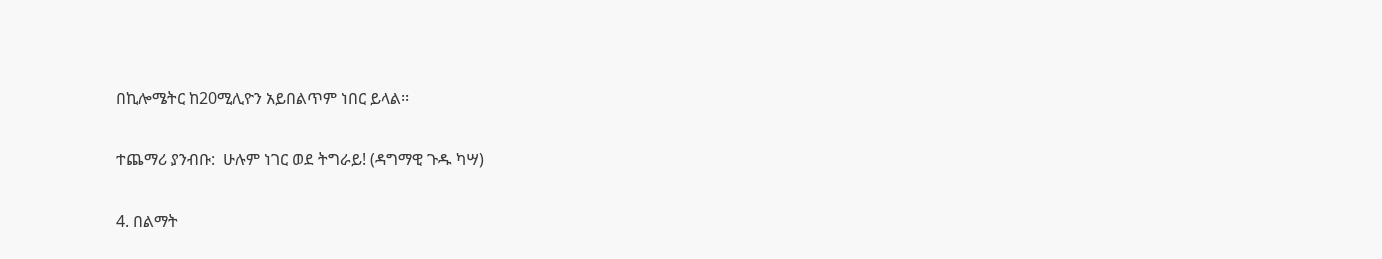በኪሎሜትር ከ20ሚሊዮን አይበልጥም ነበር ይላል፡፡

ተጨማሪ ያንብቡ:  ሁሉም ነገር ወደ ትግራይ! (ዳግማዊ ጉዱ ካሣ)

4. በልማት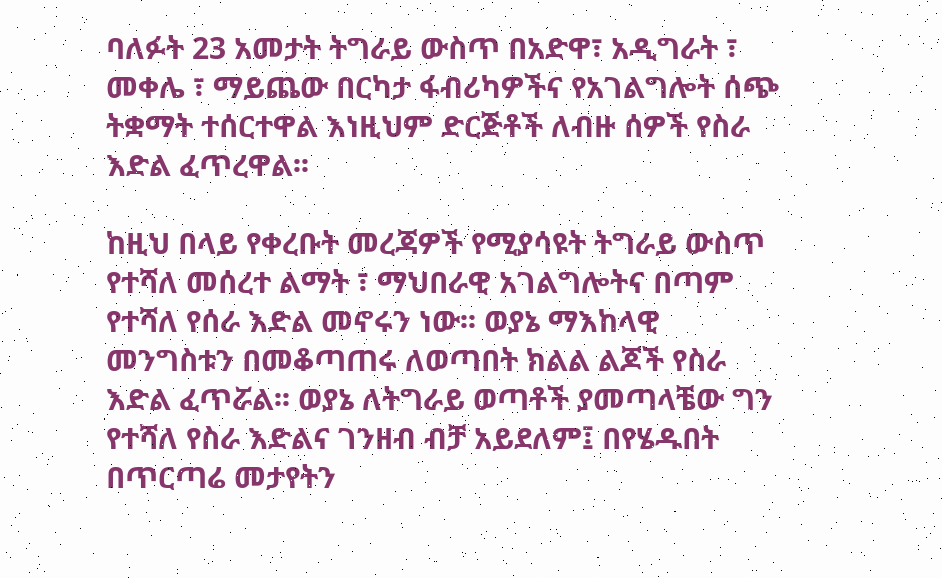ባለፉት 23 አመታት ትግራይ ውስጥ በአድዋ፣ አዲግራት ፣ መቀሌ ፣ ማይጨው በርካታ ፋብሪካዎችና የአገልግሎት ሰጭ ትቋማት ተሰርተዋል እነዚህም ድርጅቶች ለብዙ ሰዎች የስራ እድል ፈጥረዋል፡፡

ከዚህ በላይ የቀረቡት መረጃዎች የሚያሳዩት ትግራይ ውስጥ የተሻለ መሰረተ ልማት ፣ ማህበራዊ አገልግሎትና በጣም የተሻለ የሰራ እድል መኖሩን ነው፡፡ ወያኔ ማእከላዊ መንግስቱን በመቆጣጠሩ ለወጣበት ክልል ልጆች የስራ እድል ፈጥሯል፡፡ ወያኔ ለትግራይ ወጣቶች ያመጣላቼው ግን የተሻለ የስራ እድልና ገንዘብ ብቻ አይደለም፤ በየሄዱበት በጥርጣሬ መታየትን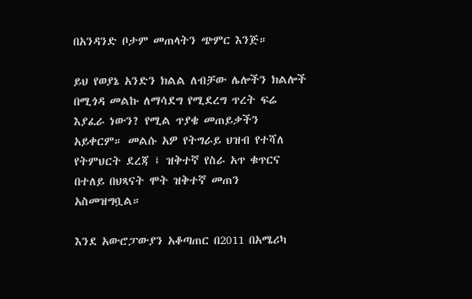በአንዳንድ ቦታም መጠላትን ጭምር እንጅ።

ይህ የወያኔ አንድን ክልል ለብቻው ሌሎችን ክልሎች በሚጎዳ መልኩ ለማሳደግ የሚደረግ ጥረት ፍሬ እያፈራ ነውን? የሚል ጥያቄ መጠይቃችን አይቀርም። መልሱ አዎ የትግራይ ህዝብ የተሻለ የትምህርት ደረጃ ፤ ዝቅተኛ የስራ አጥ ቁጥርና በተለይ በህጻናት ሞት ዝቅተኛ መጠን አስመዝግቧል።

እንደ አውሮፓውያን አቆጣጠር በ2011 በአሜሪካ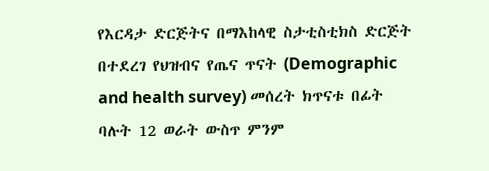የእርዳታ ድርጅትና በማእከላዊ ስታቲስቲክስ ድርጅት በተደረገ የህዝብና የጤና ጥናት (Demographic and health survey) መሰረት ክጥናቱ በፊት ባሉት 12 ወራት ውስጥ ምንም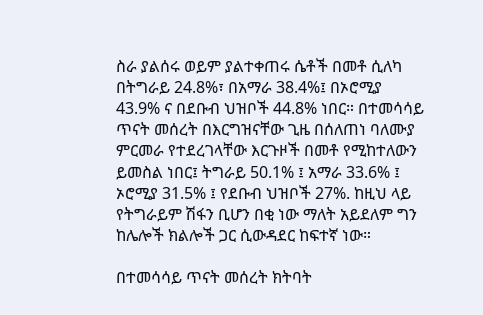ስራ ያልሰሩ ወይም ያልተቀጠሩ ሴቶች በመቶ ሲለካ በትግራይ 24.8%፣ በአማራ 38.4%፤ በኦሮሚያ 43.9% ና በደቡብ ህዝቦች 44.8% ነበር። በተመሳሳይ ጥናት መሰረት በእርግዝናቸው ጊዜ በሰለጠነ ባለሙያ ምርመራ የተደረገላቸው እርጉዞች በመቶ የሚከተለውን ይመስል ነበር፤ ትግራይ 50.1% ፤ አማራ 33.6% ፤ ኦሮሚያ 31.5% ፤ የደቡብ ህዝቦች 27%. ከዚህ ላይ የትግራይም ሽፋን ቢሆን በቂ ነው ማለት አይደለም ግን ከሌሎች ክልሎች ጋር ሲውዳደር ከፍተኛ ነው።

በተመሳሳይ ጥናት መሰረት ክትባት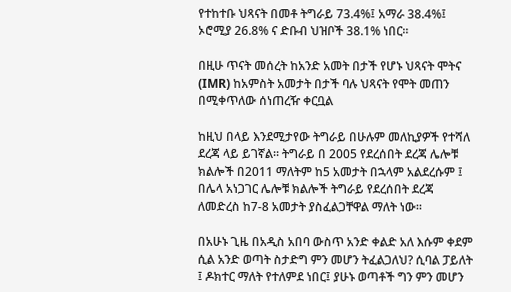የተከተቡ ህጻናት በመቶ ትግራይ 73.4%፤ አማራ 38.4%፤ ኦሮሚያ 26.8% ና ድቡብ ህዝቦች 38.1% ነበር።

በዚሁ ጥናት መሰረት ከአንድ አመት በታች የሆኑ ህጻናት ሞትና (IMR) ከአምስት አመታት በታች ባሉ ህጻናት የሞት መጠን በሚቀጥለው ሰነጠረዥ ቀርቧል

ከዚህ በላይ እንደሚታየው ትግራይ በሁሉም መለኪያዎች የተሻለ ደረጃ ላይ ይገኛል። ትግራይ በ 2005 የደረሰበት ደረጃ ሌሎቹ ክልሎች በ2011 ማለትም ከ5 አመታት በኋላም አልደረሱም ፤ በሌላ አነጋገር ሌሎቹ ክልሎች ትግራይ የደረሰበት ደረጃ ለመድረስ ከ7-8 አመታት ያስፈልጋቸዋል ማለት ነው።

በአሁኑ ጊዜ በአዲስ አበባ ውስጥ አንድ ቀልድ አለ እሱም ቀደም ሲል አንድ ወጣት ስታድግ ምን መሆን ትፈልጋለህ? ሲባል ፓይለት ፤ ዶክተር ማለት የተለምደ ነበር፤ ያሁኑ ወጣቶች ግን ምን መሆን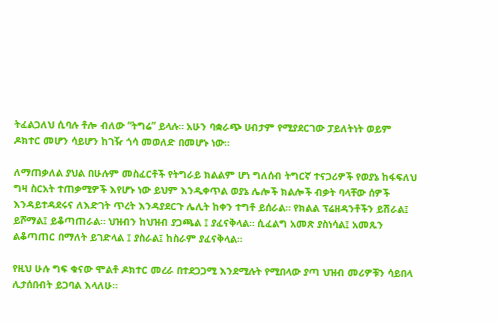ትፈልጋለህ ሲባሉ ቶሎ ብለው “ትግሬ” ይላሉ። አሁን ባቋራጭ ሀብታም የሚያደርገው ፓይለትነት ወይም ዶክተር መሆን ሳይሆን ከገዥ ጎሳ መወለድ በመሆኑ ነው።

ለማጠቃለል ያህል በሁሉም መስፈርቶች የትግራይ ክልልም ሆነ ግለሰብ ትግርኛ ተናጋሪዎች የወያኔ ከፋፍለህ ግዛ ስርአት ተጠቃሚዎች እየሆኑ ነው ይህም እንዲቀጥል ወያኔ ሌሎች ክልሎች ብቃት ባላቸው ሰዎች እንዳይተዳደሩና ለእድገት ጥረት እንዳያደርጉ ሌሊት ከቀን ተግቶ ይሰራል። የክልል ፕሬዘዳንቶችን ይሽራል፤ ይሾማል፤ ይቆጣጠራል። ህዝብን ከህዝብ ያጋጫል ፤ ያፈናቅላል። ሲፈልግ አመጽ ያስነሳል፤ አመጹን ልቆጣጠር በማለት ይገድላል ፤ ያስራል፤ ከስራም ያፈናቅላል።

የዚህ ሁሉ ግፍ ቁናው ሞልቶ ዶክተር መረራ በተደጋጋሚ እንደሚሉት የሚበላው ያጣ ህዝብ መሪዎቹን ሳይበላ ሊታሰበብት ይጋባል እላለሁ።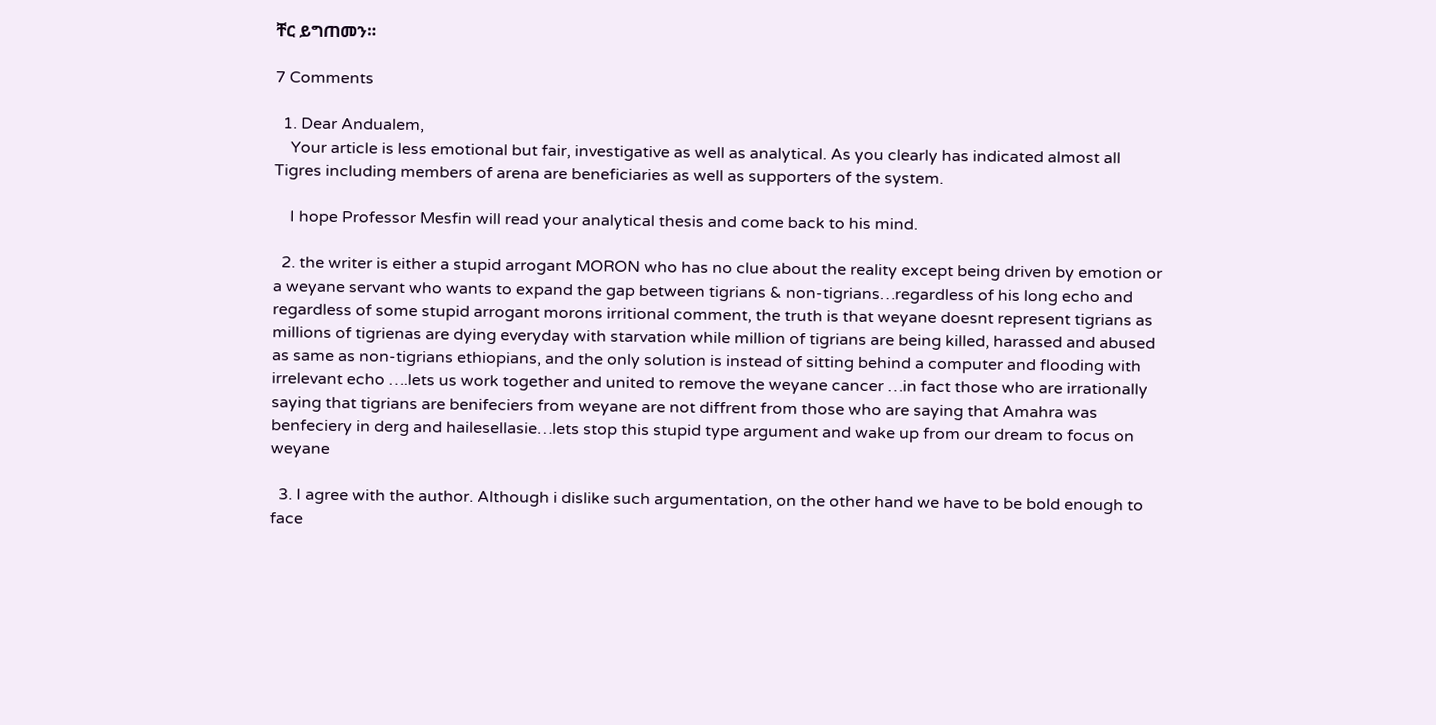ቸር ይግጠመን።

7 Comments

  1. Dear Andualem,
    Your article is less emotional but fair, investigative as well as analytical. As you clearly has indicated almost all Tigres including members of arena are beneficiaries as well as supporters of the system.

    I hope Professor Mesfin will read your analytical thesis and come back to his mind.

  2. the writer is either a stupid arrogant MORON who has no clue about the reality except being driven by emotion or a weyane servant who wants to expand the gap between tigrians & non-tigrians…regardless of his long echo and regardless of some stupid arrogant morons irritional comment, the truth is that weyane doesnt represent tigrians as millions of tigrienas are dying everyday with starvation while million of tigrians are being killed, harassed and abused as same as non-tigrians ethiopians, and the only solution is instead of sitting behind a computer and flooding with irrelevant echo ….lets us work together and united to remove the weyane cancer …in fact those who are irrationally saying that tigrians are benifeciers from weyane are not diffrent from those who are saying that Amahra was benfeciery in derg and hailesellasie…lets stop this stupid type argument and wake up from our dream to focus on weyane

  3. I agree with the author. Although i dislike such argumentation, on the other hand we have to be bold enough to face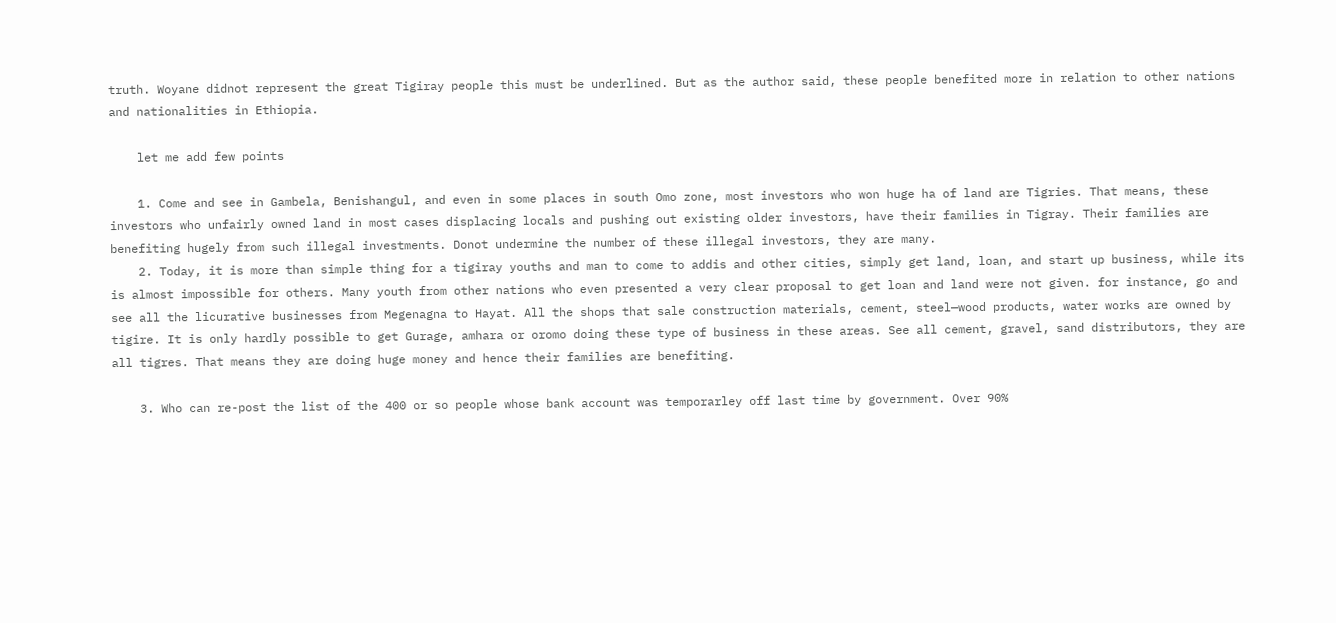truth. Woyane didnot represent the great Tigiray people this must be underlined. But as the author said, these people benefited more in relation to other nations and nationalities in Ethiopia.

    let me add few points

    1. Come and see in Gambela, Benishangul, and even in some places in south Omo zone, most investors who won huge ha of land are Tigries. That means, these investors who unfairly owned land in most cases displacing locals and pushing out existing older investors, have their families in Tigray. Their families are benefiting hugely from such illegal investments. Donot undermine the number of these illegal investors, they are many.
    2. Today, it is more than simple thing for a tigiray youths and man to come to addis and other cities, simply get land, loan, and start up business, while its is almost impossible for others. Many youth from other nations who even presented a very clear proposal to get loan and land were not given. for instance, go and see all the licurative businesses from Megenagna to Hayat. All the shops that sale construction materials, cement, steel—wood products, water works are owned by tigire. It is only hardly possible to get Gurage, amhara or oromo doing these type of business in these areas. See all cement, gravel, sand distributors, they are all tigres. That means they are doing huge money and hence their families are benefiting.

    3. Who can re-post the list of the 400 or so people whose bank account was temporarley off last time by government. Over 90%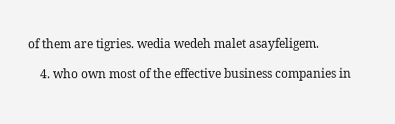of them are tigries. wedia wedeh malet asayfeligem.

    4. who own most of the effective business companies in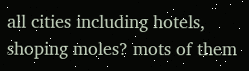all cities including hotels, shoping moles? mots of them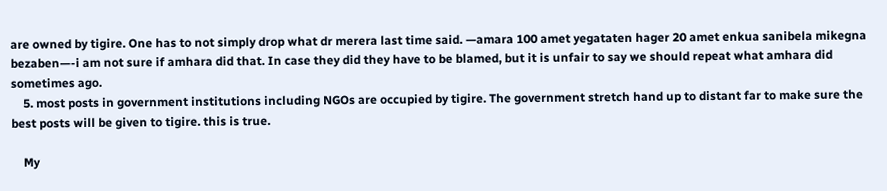are owned by tigire. One has to not simply drop what dr merera last time said. —amara 100 amet yegataten hager 20 amet enkua sanibela mikegna bezaben—-i am not sure if amhara did that. In case they did they have to be blamed, but it is unfair to say we should repeat what amhara did sometimes ago.
    5. most posts in government institutions including NGOs are occupied by tigire. The government stretch hand up to distant far to make sure the best posts will be given to tigire. this is true.

    My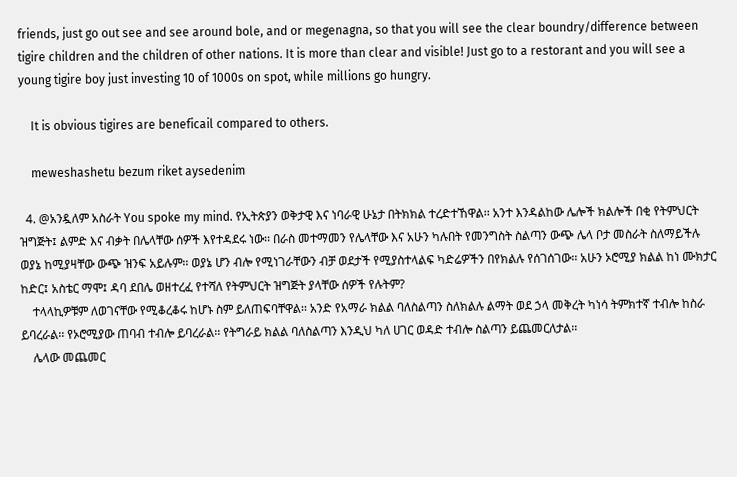friends, just go out see and see around bole, and or megenagna, so that you will see the clear boundry/difference between tigire children and the children of other nations. It is more than clear and visible! Just go to a restorant and you will see a young tigire boy just investing 10 of 1000s on spot, while millions go hungry.

    It is obvious tigires are beneficail compared to others.

    meweshashetu bezum riket aysedenim

  4. @አንዷለም አስራት You spoke my mind. የኢትጵያን ወቅታዊ እና ነባራዊ ሁኔታ በትክክል ተረድተኸዋል፡፡ አንተ እንዳልከው ሌሎች ክልሎች በቂ የትምህርት ዝግጅት፤ ልምድ እና ብቃት በሌላቸው ሰዎች እየተዳደሩ ነው፡፡ በራስ መተማመን የሌላቸው እና አሁን ካሉበት የመንግስት ስልጣን ውጭ ሌላ ቦታ መስራት ስለማይችሉ ወያኔ ከሚያዛቸው ውጭ ዝንፍ አይሉም፡፡ ወያኔ ሆን ብሎ የሚነገራቸውን ብቻ ወደታች የሚያስተላልፍ ካድሬዎችን በየክልሉ የሰገሰገው፡፡ አሁን ኦሮሚያ ክልል ከነ ሙክታር ከድር፤ አስቴር ማሞ፤ ዳባ ደበሌ ወዘተረፈ የተሻለ የትምህርት ዝግጅት ያላቸው ሰዎች የሉትም?
    ተላላኪዎቹም ለወገናቸው የሚቆረቆሩ ከሆኑ ስም ይለጠፍባቸዋል፡፡ አንድ የአማራ ክልል ባለስልጣን ስለክልሉ ልማት ወደ ኃላ መቅረት ካነሳ ትምክተኛ ተብሎ ከስራ ይባረራል፡፡ የኦሮሚያው ጠባብ ተብሎ ይባረራል፡፡ የትግራይ ክልል ባለስልጣን እንዲህ ካለ ሀገር ወዳድ ተብሎ ስልጣን ይጨመርለታል፡፡
    ሌላው መጨመር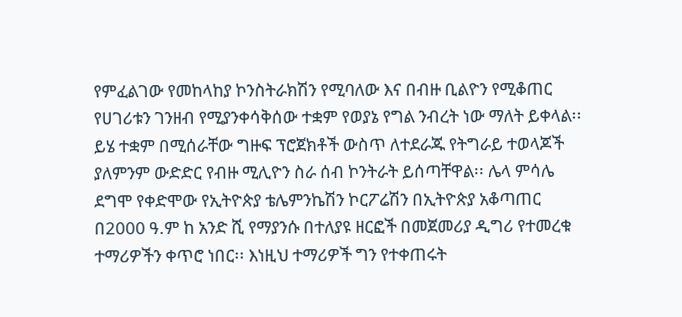የምፈልገው የመከላከያ ኮንስትራክሽን የሚባለው እና በብዙ ቢልዮን የሚቆጠር የሀገሪቱን ገንዘብ የሚያንቀሳቅሰው ተቋም የወያኔ የግል ንብረት ነው ማለት ይቀላል፡፡ ይሄ ተቋም በሚሰራቸው ግዙፍ ፕሮጀክቶች ውስጥ ለተደራጁ የትግራይ ተወላጆች ያለምንም ውድድር የብዙ ሚሊዮን ስራ ሰብ ኮንትራት ይሰጣቸዋል፡፡ ሌላ ምሳሌ ደግሞ የቀድሞው የኢትዮጵያ ቴሌምንኬሽን ኮርፖሬሽን በኢትዮጵያ አቆጣጠር በ2000 ዓ.ም ከ አንድ ሺ የማያንሱ በተለያዩ ዘርፎች በመጀመሪያ ዲግሪ የተመረቁ ተማሪዎችን ቀጥሮ ነበር፡፡ እነዚህ ተማሪዎች ግን የተቀጠሩት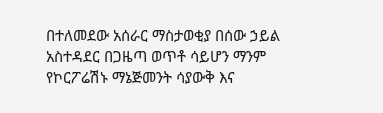በተለመደው አሰራር ማስታወቂያ በሰው ኃይል አስተዳደር በጋዜጣ ወጥቶ ሳይሆን ማንም የኮርፖሬሽኑ ማኔጅመንት ሳያውቅ እና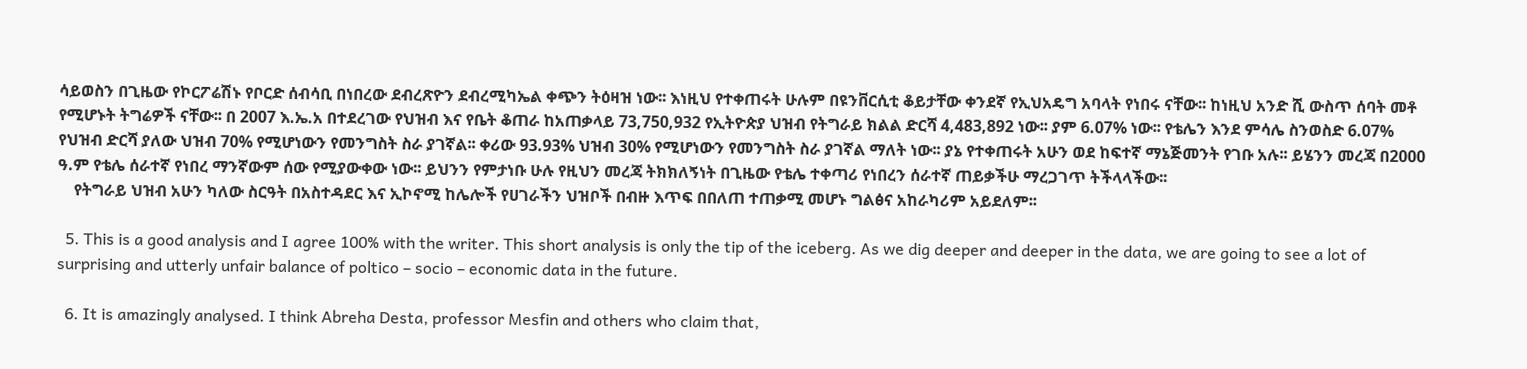ሳይወስን በጊዜው የኮርፖሬሽኑ የቦርድ ሰብሳቢ በነበረው ደብረጽዮን ደብረሚካኤል ቀጭን ትዕዛዝ ነው፡፡ እነዚህ የተቀጠሩት ሁሉም በዩንቨርሲቲ ቆይታቸው ቀንደኛ የኢህአዴግ አባላት የነበሩ ናቸው፡፡ ከነዚህ አንድ ሺ ውስጥ ሰባት መቶ የሚሆኑት ትግሬዎች ናቸው፡፡ በ 2007 እ.ኤ.አ በተደረገው የህዝብ እና የቤት ቆጠራ ከአጠቃላይ 73,750,932 የኢትዮጵያ ህዝብ የትግራይ ክልል ድርሻ 4,483,892 ነው፡፡ ያም 6.07% ነው፡፡ የቴሌን እንደ ምሳሌ ስንወስድ 6.07% የህዝብ ድርሻ ያለው ህዝብ 70% የሚሆነውን የመንግስት ስራ ያገኛል፡፡ ቀሪው 93.93% ህዝብ 30% የሚሆነውን የመንግስት ስራ ያገኛል ማለት ነው፡፡ ያኔ የተቀጠሩት አሁን ወደ ከፍተኛ ማኔጅመንት የገቡ አሉ፡፡ ይሄንን መረጃ በ2000 ዓ.ም የቴሌ ሰራተኛ የነበረ ማንኛውም ሰው የሚያውቀው ነው፡፡ ይህንን የምታነቡ ሁሉ የዚህን መረጃ ትክክለኝነት በጊዜው የቴሌ ተቀጣሪ የነበረን ሰራተኛ ጠይቃችሁ ማረጋገጥ ትችላላችው፡፡
    የትግራይ ህዝብ አሁን ካለው ስርዓት በአስተዳደር እና ኢኮኖሚ ከሌሎች የሀገራችን ህዝቦች በብዙ እጥፍ በበለጠ ተጠቃሚ መሆኑ ግልፅና አከራካሪም አይደለም፡፡

  5. This is a good analysis and I agree 100% with the writer. This short analysis is only the tip of the iceberg. As we dig deeper and deeper in the data, we are going to see a lot of surprising and utterly unfair balance of poltico – socio – economic data in the future.

  6. It is amazingly analysed. I think Abreha Desta, professor Mesfin and others who claim that,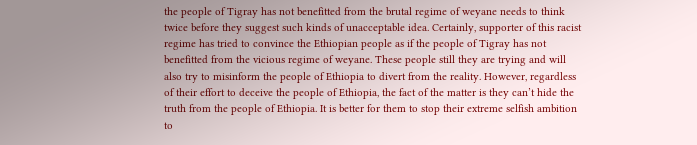the people of Tigray has not benefitted from the brutal regime of weyane needs to think twice before they suggest such kinds of unacceptable idea. Certainly, supporter of this racist regime has tried to convince the Ethiopian people as if the people of Tigray has not benefitted from the vicious regime of weyane. These people still they are trying and will also try to misinform the people of Ethiopia to divert from the reality. However, regardless of their effort to deceive the people of Ethiopia, the fact of the matter is they can’t hide the truth from the people of Ethiopia. It is better for them to stop their extreme selfish ambition to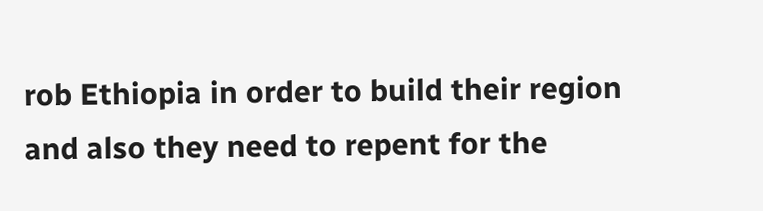rob Ethiopia in order to build their region and also they need to repent for the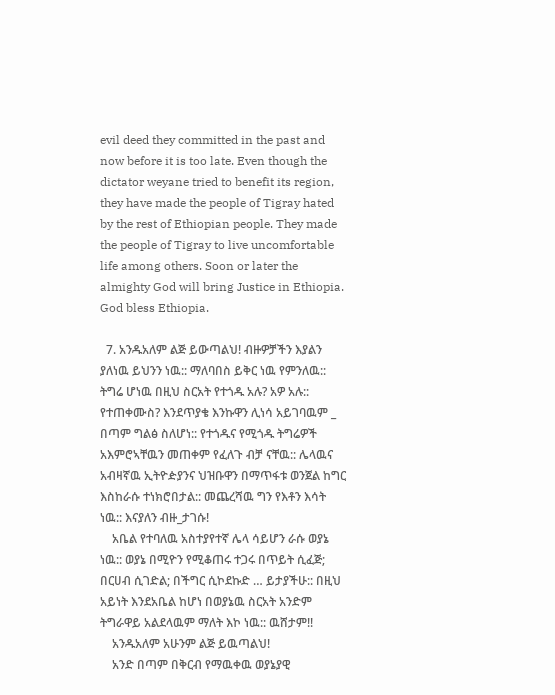evil deed they committed in the past and now before it is too late. Even though the dictator weyane tried to benefit its region, they have made the people of Tigray hated by the rest of Ethiopian people. They made the people of Tigray to live uncomfortable life among others. Soon or later the almighty God will bring Justice in Ethiopia. God bless Ethiopia.

  7. አንዱአለም ልጅ ይውጣልህ! ብዙዎቻችን እያልን ያለነዉ ይህንን ነዉ:: ማለባበስ ይቅር ነዉ የምንለዉ:: ትግሬ ሆነዉ በዚህ ስርአት የተጎዱ አሉ? አዎ አሉ:: የተጠቀሙስ? እንደጥያቄ እንኩዋን ሊነሳ አይገባዉም _ በጣም ግልፅ ስለሆነ:: የተጎዱና የሚጎዱ ትግሬዎች አእምሮኣቸዉን መጠቀም የፈለጉ ብቻ ናቸዉ:: ሌላዉና አብዛኛዉ ኢትዮዽያንና ህዝቡዋን በማጥፋቱ ወንጀል ከግር እስከራሱ ተነክሮበታል:: መጨረሻዉ ግን የእቶን እሳት ነዉ:: እናያለን ብዙ_ታገሱ!
    አቤል የተባለዉ አስተያየተኛ ሌላ ሳይሆን ራሱ ወያኔ ነዉ:: ወያኔ በሚዮን የሚቆጠሩ ተጋሩ በጥይት ሲፈጅ; በርሀብ ሲገድል; በችግር ሲኮደኩድ … ይታያችሁ:: በዚህ አይነት እንደአቤል ከሆነ በወያኔዉ ስርአት አንድም ትግራዋይ አልደላዉም ማለት እኮ ነዉ:: ዉሸታም!!
    አንዱአለም አሁንም ልጅ ይዉጣልህ!
    አንድ በጣም በቅርብ የማዉቀዉ ወያኔያዊ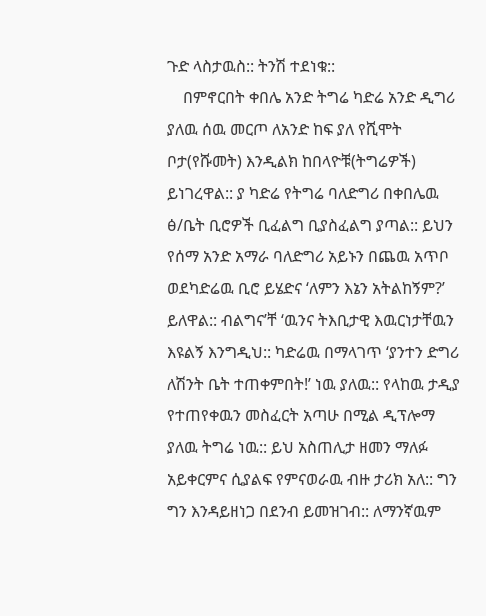ጉድ ላስታዉስ:: ትንሽ ተደነቁ::
    በምኖርበት ቀበሌ አንድ ትግሬ ካድሬ አንድ ዲግሪ ያለዉ ሰዉ መርጦ ለአንድ ከፍ ያለ የሺሞት ቦታ(የሹመት) እንዲልክ ከበላዮቹ(ትግሬዎች) ይነገረዋል:: ያ ካድሬ የትግሬ ባለድግሪ በቀበሌዉ ፅ/ቤት ቢሮዎች ቢፈልግ ቢያስፈልግ ያጣል:: ይህን የሰማ አንድ አማራ ባለድግሪ አይኑን በጨዉ አጥቦ ወደካድሬዉ ቢሮ ይሄድና ‘ለምን እኔን አትልከኝም?’ ይለዋል:: ብልግና’ቸ ‘ዉንና ትእቢታዊ እዉርነታቸዉን እዩልኝ እንግዲህ:: ካድሬዉ በማላገጥ ‘ያንተን ድግሪ ለሽንት ቤት ተጠቀምበት!’ ነዉ ያለዉ:: የላከዉ ታዲያ የተጠየቀዉን መስፈርት አጣሁ በሚል ዲፕሎማ ያለዉ ትግሬ ነዉ:: ይህ አስጠሊታ ዘመን ማለፉ አይቀርምና ሲያልፍ የምናወራዉ ብዙ ታሪክ አለ:: ግን ግን እንዳይዘነጋ በደንብ ይመዝገብ:: ለማንኛዉም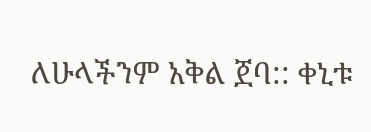ለሁላችንም አቅል ጀባ:: ቀኒቱ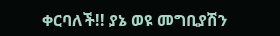ቀርባለች!! ያኔ ወዩ መግቢያሽን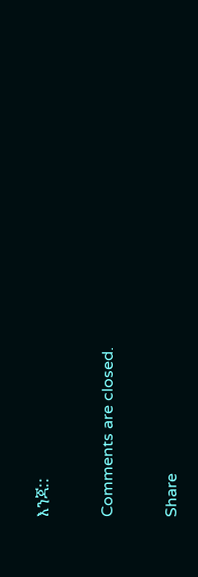እንጃ::

Comments are closed.

Share